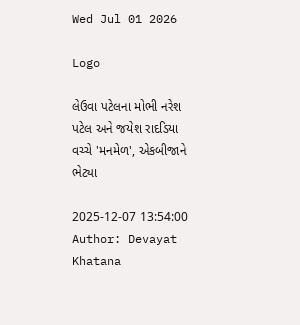Wed Jul 01 2026

Logo

લેઉવા પટેલના મોભી નરેશ પટેલ અને જયેશ રાદડિયા વચ્ચે 'મનમેળ', એકબીજાને ભેટ્યા

2025-12-07 13:54:00
Author: Devayat Khatana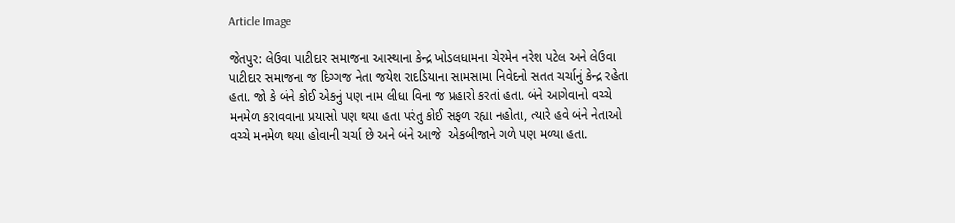Article Image

જેતપુર: લેઉવા પાટીદાર સમાજના આસ્થાના કેન્દ્ર ખોડલધામના ચેરમેન નરેશ પટેલ અને લેઉવા પાટીદાર સમાજના જ દિગ્ગજ નેતા જયેશ રાદડિયાના સામસામા નિવેદનો સતત ચર્ચાનું કેન્દ્ર રહેતા હતા. જો કે બંને કોઈ એકનું પણ નામ લીધા વિના જ પ્રહારો કરતાં હતા. બંને આગેવાનો વચ્ચે મનમેળ કરાવવાના પ્રયાસો પણ થયા હતા પરંતુ કોઈ સફળ રહ્યા નહોતા, ત્યારે હવે બંને નેતાઓ વચ્ચે મનમેળ થયા હોવાની ચર્ચા છે અને બંને આજે  એકબીજાને ગળે પણ મળ્યા હતા.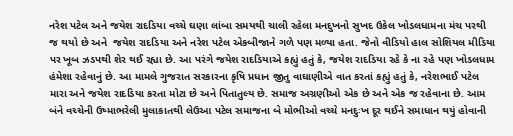નરેશ પટેલ અને જયેશ રાદડિયા વચ્ચે ઘણા લાંબા સમયથી ચાલી રહેલા મનદુખનો સુખદ ઉકેલ ખોડલધામના મંચ પરથી જ થયો છે અને  જયેશ રાદડિયા અને નરેશ પટેલ એકબીજાને ગળે પણ મળ્યા હતા. જેનો વીડિયો હાલ સોશિયલ મીડિયા પર ખૂબ ઝડપથી શેર થઈ રહ્યા છે. આ પરંગે જયેશ રાદડિયાએ કહ્યું હતું કે, જયેશ રાદડિયા રહે કે ના રહે પણ ખોડલધામ હંમેશા રહેવાનું છે. આ મામલે ગુજરાત સરકારના કૃષિ પ્રધાન જીતુ વાઘાણીએ વાત કરતાં કહ્યું હતું કે, નરેશભાઈ પટેલ મારા અને જયેશ રાદડિયા કરતા મોટા છે અને પિતાતુલ્ય છે. સમાજ અગ્રણીઓ એક છે અને એક જ રહેવાના છે. આમ બંને વચ્ચેની ઉષ્માભરેલી મુલાકાતથી લેઉઆ પટેલ સમાજના બે મોભીઓ વચ્ચે મનદુઃખ દૂર થઈને સમાધાન થયું હોવાની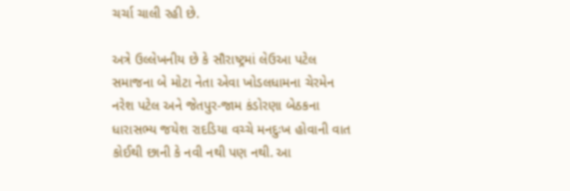ચર્ચા ચાલી રહી છે.

અત્રે ઉલ્લેખનીય છે કે સૌરાષ્ટ્રમાં લેઉઆ પટેલ સમાજના બે મોટા નેતા એવા ખોડલધામના ચેરમેન નરેશ પટેલ અને જેતપુર-જામ કંડોરણા બેઠકના ધારાસભ્ય જયેશ રાદડિયા વચ્ચે મનદુઃખ હોવાની વાત કોઈથી છાની કે નવી નથી પણ નથી. આ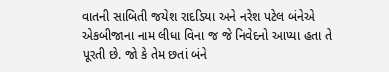વાતની સાબિતી જયેશ રાદડિયા અને નરેશ પટેલ બંનેએ એકબીજાના નામ લીધા વિના જ જે નિવેદનો આપ્યા હતા તે પૂરતી છે. જો કે તેમ છતાં બંને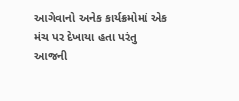આગેવાનો અનેક કાર્યક્રમોમાં એક મંચ પર દેખાયા હતા પરંતુ આજની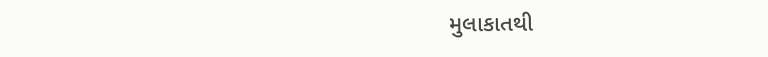મુલાકાતથી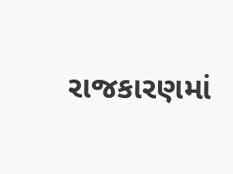રાજકારણમાં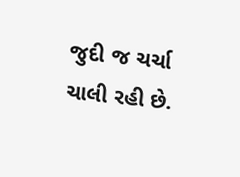જુદી જ ચર્ચા ચાલી રહી છે.